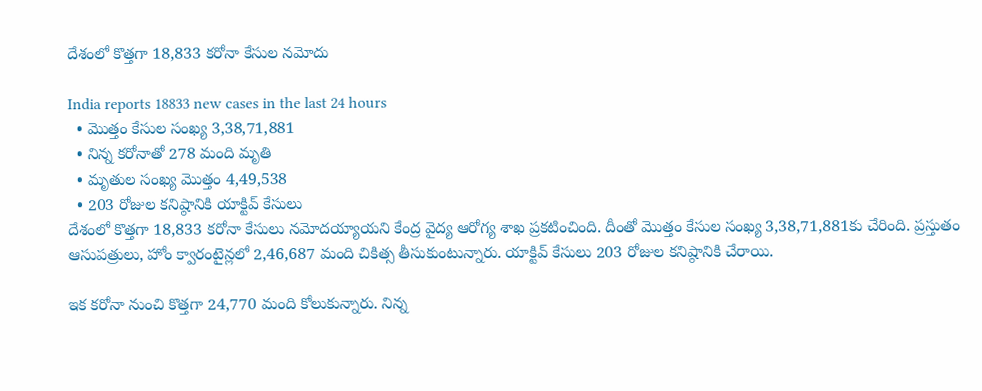దేశంలో కొత్త‌గా 18,833 క‌రోనా కేసుల నమోదు

India reports 18833 new cases in the last 24 hours
  • మొత్తం కేసుల సంఖ్య‌ 3,38,71,881
  • నిన్న క‌రోనాతో 278 మంది మృతి
  • మృతుల సంఖ్య మొత్తం 4,49,538
  • 203 రోజుల క‌నిష్ఠానికి యాక్టివ్ కేసులు
దేశంలో కొత్త‌గా 18,833 క‌రోనా కేసులు న‌మోద‌య్యాయని కేంద్ర వైద్య ఆరోగ్య శాఖ ప్ర‌క‌టించింది. దీంతో మొత్తం కేసుల సంఖ్య‌ 3,38,71,881కు చేరింది. ప్ర‌స్తుతం ఆసుప‌త్రులు, హోం క్వారంటైన్ల‌లో 2,46,687 మంది చికిత్స తీసుకుంటున్నారు. యాక్టివ్ కేసులు 203 రోజుల క‌నిష్ఠానికి చేరాయి.

ఇక క‌రోనా నుంచి కొత్త‌గా 24,770 మంది కోలుకున్నారు. నిన్న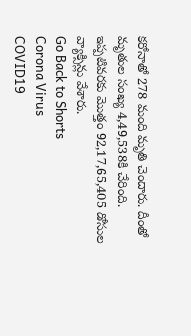క‌రోనాతో 278 మంది మృతి చెందారు. దీంతో మృతుల సంఖ్య‌ 4,49,538కి చేరింది. ఇప్ప‌టివ‌ర‌కు మొత్తం 92,17,65,405 డోసుల వ్యాక్సిన్లు వేశారు.
Go Back to Shorts
Corona Virus
COVID19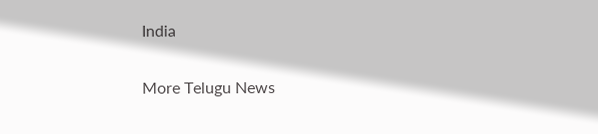India

More Telugu News